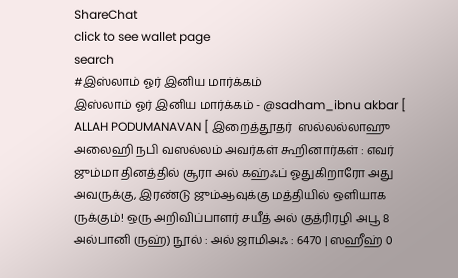ShareChat
click to see wallet page
search
#இஸ்லாம் ஓர் இனிய மார்க்கம்
இஸ்லாம் ஓர் இனிய மார்க்கம் - @sadham_ibnu akbar [ ALLAH PODUMANAVAN [ இறைத்தூதர்  ஸல்லல்லாஹு அலைஹி நபி வஸல்லம் அவர்கள் கூறினார்கள் : எவர் ஜும்மா தினத்தில் சூரா அல் கஹ்ஃப் ஓதுகிறாரோ அது அவருக்கு, இரண்டு ஜும்ஆவுக்கு மத்தியில் ஒளியாக ருக்கும்! ஒரு அறிவிப்பாளர் சயீத் அல் குத்ரிரழி அபூ 8 அல்பானி ருஹ்) நூல் : அல் ஜாமிஅஃ : 6470 | ஸஹீஹ் 0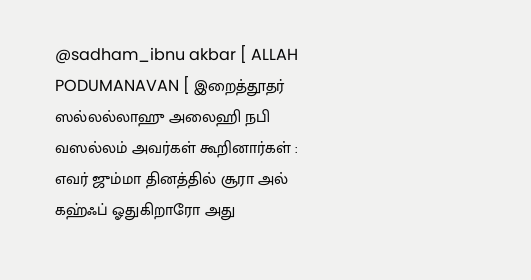@sadham_ibnu akbar [ ALLAH PODUMANAVAN [ இறைத்தூதர்  ஸல்லல்லாஹு அலைஹி நபி வஸல்லம் அவர்கள் கூறினார்கள் : எவர் ஜும்மா தினத்தில் சூரா அல் கஹ்ஃப் ஓதுகிறாரோ அது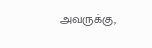அவருக்கு,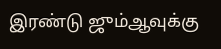இரண்டு ஜும்ஆவுக்கு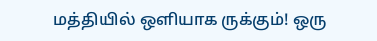மத்தியில் ஒளியாக ருக்கும்! ஒரு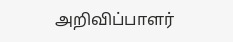அறிவிப்பாளர்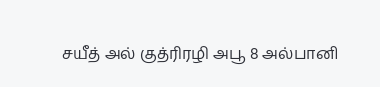சயீத் அல் குத்ரிரழி அபூ 8 அல்பானி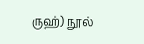ருஹ்) நூல்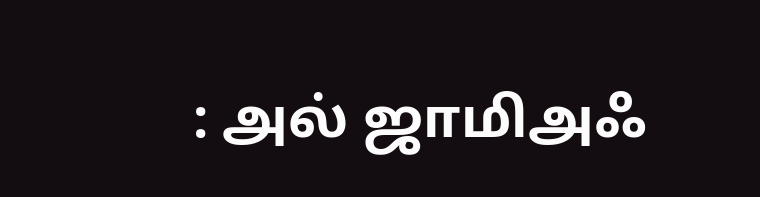: அல் ஜாமிஅஃ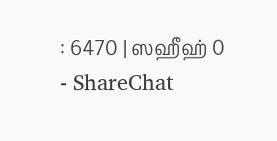: 6470 | ஸஹீஹ் 0 - ShareChat